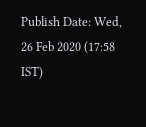Publish Date: Wed, 26 Feb 2020 (17:58 IST)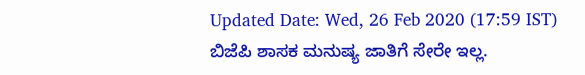Updated Date: Wed, 26 Feb 2020 (17:59 IST)
ಬಿಜೆಪಿ ಶಾಸಕ ಮನುಷ್ಯ ಜಾತಿಗೆ ಸೇರೇ ಇಲ್ಲ.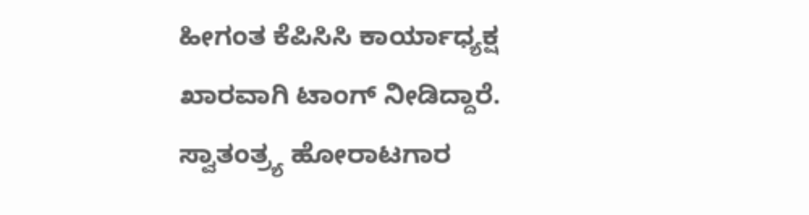ಹೀಗಂತ ಕೆಪಿಸಿಸಿ ಕಾರ್ಯಾಧ್ಯಕ್ಷ ಖಾರವಾಗಿ ಟಾಂಗ್ ನೀಡಿದ್ದಾರೆ.
ಸ್ವಾತಂತ್ರ್ಯ ಹೋರಾಟಗಾರ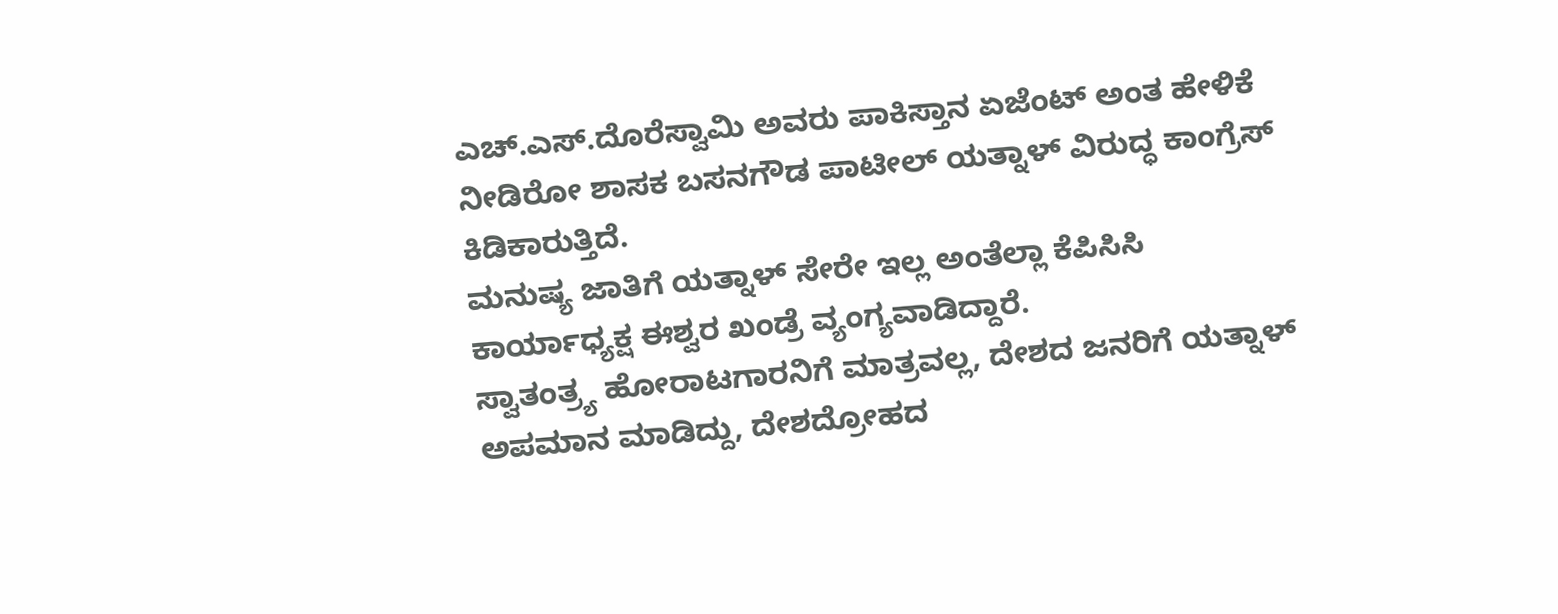ಎಚ್.ಎಸ್.ದೊರೆಸ್ವಾಮಿ ಅವರು ಪಾಕಿಸ್ತಾನ ಏಜೆಂಟ್ ಅಂತ ಹೇಳಿಕೆ ನೀಡಿರೋ ಶಾಸಕ ಬಸನಗೌಡ ಪಾಟೀಲ್ ಯತ್ನಾಳ್ ವಿರುದ್ಧ ಕಾಂಗ್ರೆಸ್ ಕಿಡಿಕಾರುತ್ತಿದೆ.
ಮನುಷ್ಯ ಜಾತಿಗೆ ಯತ್ನಾಳ್ ಸೇರೇ ಇಲ್ಲ ಅಂತೆಲ್ಲಾ ಕೆಪಿಸಿಸಿ ಕಾರ್ಯಾಧ್ಯಕ್ಷ ಈಶ್ವರ ಖಂಡ್ರೆ ವ್ಯಂಗ್ಯವಾಡಿದ್ದಾರೆ.
ಸ್ವಾತಂತ್ರ್ಯ ಹೋರಾಟಗಾರನಿಗೆ ಮಾತ್ರವಲ್ಲ, ದೇಶದ ಜನರಿಗೆ ಯತ್ನಾಳ್ ಅಪಮಾನ ಮಾಡಿದ್ದು, ದೇಶದ್ರೋಹದ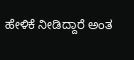ಹೇಳಿಕೆ ನೀಡಿದ್ದಾರೆ ಅಂತ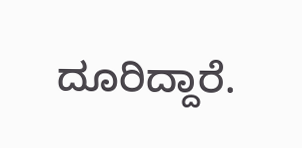ದೂರಿದ್ದಾರೆ.